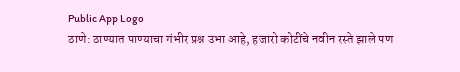Public App Logo
ठाणे: ठाण्यात पाण्याचा गंभीर प्रश्न उभा आहे, हजारो कोटींचे नवीन रस्ते झाले पण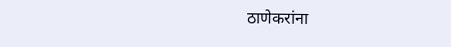ठाणेकरांना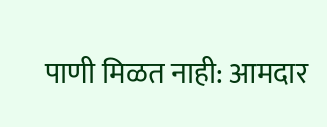पाणी मिळत नाही: आमदार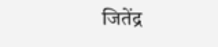जितेंद्र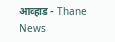आव्हाड - Thane News